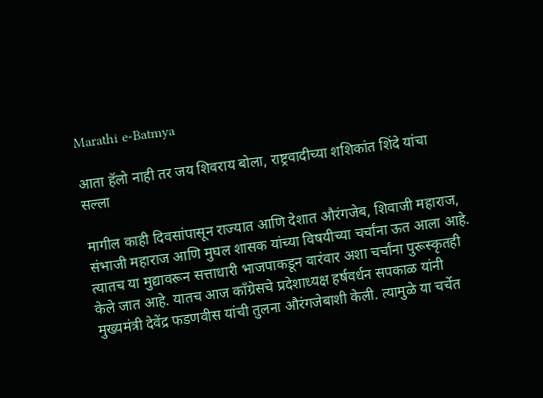Marathi e-Batmya

आता हॅलो नाही तर जय शिवराय बोला, राष्ट्रवादीच्या शशिकांत शिंदे यांचा सल्ला

मागील काही दिवसांपासून राज्यात आणि देशात औरंगजेब, शिवाजी महाराज, संभाजी महाराज आणि मुघल शासक यांच्या विषयीच्या चर्चांना ऊत आला आहे. त्यातच या मुद्यावरून सत्ताधारी भाजपाकडून वारंवार अशा चर्चांना पुरूस्कृतही केले जात आहे. यातच आज काँग्रेसचे प्रदेशाध्यक्ष हर्षवर्धन सपकाळ यांनी मुख्यमंत्री देवेंद्र फडणवीस यांची तुलना औरंगजेबाशी केली. त्यामुळे या चर्चेत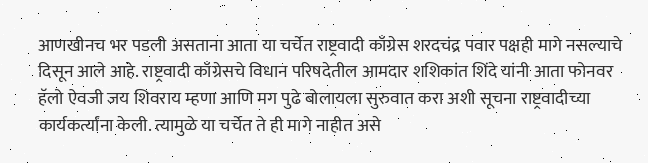आणखीनच भर पडली असताना आता या चर्चेत राष्ट्रवादी काँग्रेस शरदचंद्र पवार पक्षही मागे नसल्याचे दिसून आले आहे. राष्ट्रवादी काँग्रेसचे विधान परिषदेतील आमदार शशिकांत शिंदे यांनी आता फोनवर हॅलो ऐवजी जय शिवराय म्हणा आणि मग पुढे बोलायला सुरुवात करा अशी सूचना राष्ट्रवादीच्या कार्यकर्त्यांना केली. त्यामुळे या चर्चेत ते ही मागे नाहीत असे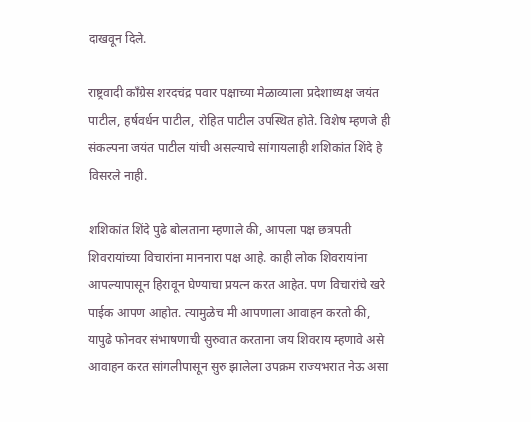दाखवून दिले.

राष्ट्रवादी काँग्रेस शरदचंद्र पवार पक्षाच्या मेळाव्याला प्रदेशाध्यक्ष जयंत पाटील, हर्षवर्धन पाटील, रोहित पाटील उपस्थित होते. विशेष म्हणजे ही संकल्पना जयंत पाटील यांची असल्याचे सांगायलाही शशिकांत शिंदे हे विसरले नाही.

शशिकांत शिंदे पुढे बोलताना म्हणाले की, आपला पक्ष छत्रपती शिवरायांच्या विचारांना माननारा पक्ष आहे. काही लोक शिवरायांना आपल्यापासून हिरावून घेण्याचा प्रयत्न करत आहेत. पण विचारांचे खरे पाईक आपण आहोत. त्यामुळेच मी आपणाला आवाहन करतो की, यापुढे फोनवर संभाषणाची सुरुवात करताना जय शिवराय म्हणावे असे आवाहन करत सांगलीपासून सुरु झालेला उपक्रम राज्यभरात नेऊ असा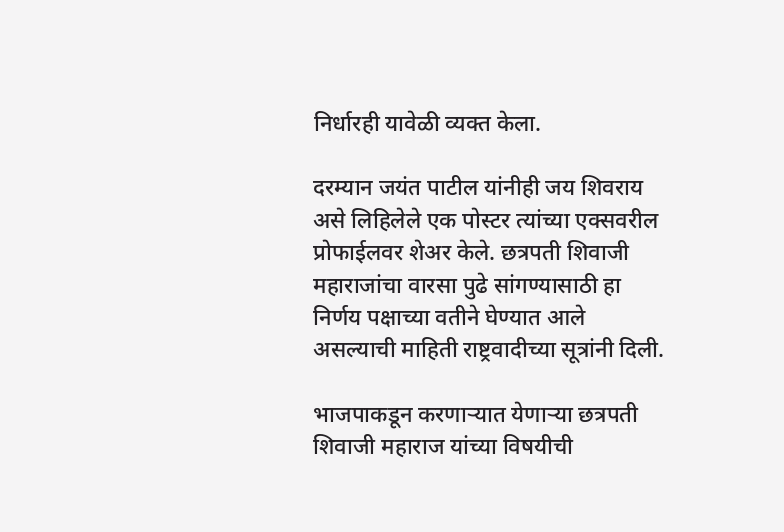निर्धारही यावेळी व्यक्त केला.

दरम्यान जयंत पाटील यांनीही जय शिवराय असे लिहिलेले एक पोस्टर त्यांच्या एक्सवरील प्रोफाईलवर शेअर केले. छत्रपती शिवाजी महाराजांचा वारसा पुढे सांगण्यासाठी हा निर्णय पक्षाच्या वतीने घेण्यात आले असल्याची माहिती राष्ट्रवादीच्या सूत्रांनी दिली.

भाजपाकडून करणाऱ्यात येणाऱ्या छत्रपती शिवाजी महाराज यांच्या विषयीची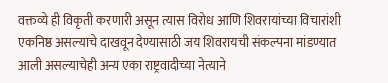वक्तव्ये ही विकृती करणारी असून त्यास विरोध आणि शिवरायांच्या विचारांशी एकनिष्ठ असल्याचे दाखवून देण्यासाठी जय शिवरायची संकल्पना मांडण्यात आली असल्याचेही अन्य एका राष्ट्रवादीच्या नेत्याने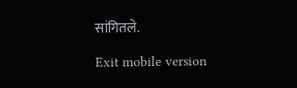सांगितले.

Exit mobile version